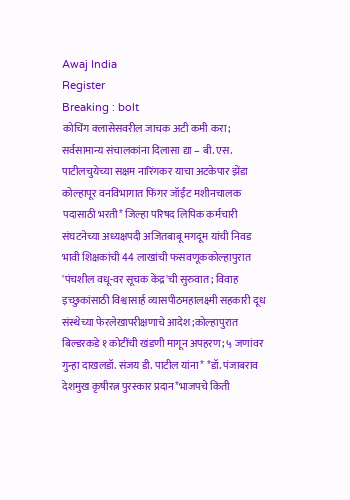Awaj India
Register
Breaking : bolt
कोचिंग क्लासेसवरील जाचक अटी कमी करा; सर्वसामान्य संचालकांना दिलासा द्या – बी. एस. पाटीलचुयेच्या सक्षम नारिंगकर याचा अटकेपार झेंडा कोल्हापूर वनविभागात फिंगर जॉईंट मशीनचालक पदासाठी भरती* जिल्हा परिषद लिपिक कर्मचारी संघटनेच्या अध्यक्षपदी अजितबाबू मगदूम यांची निवड भावी शिक्षकांची 44 लाखांची फसवणूककोल्हापुरात 'पंचशील वधू-वर सूचक केंद्र'ची सुरुवात; विवाह इच्छुकांसाठी विश्वासार्ह व्यासपीठमहालक्ष्मी सहकारी दूध संस्थेच्या फेरलेखापरीक्षणाचे आदेश;कोल्हापुरात बिल्डरकडे १ कोटींची खंडणी मागून अपहरण; ५ जणांवर गुन्हा दाखलडॉ. संजय डी. पाटील यांना* *डॉ. पंजाबराव देशमुख कृषीरत्न पुरस्कार प्रदान*भाजपचे किती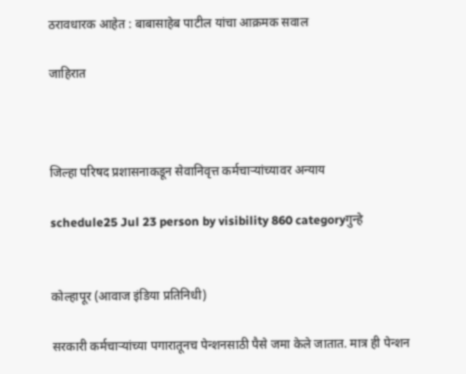ठरावधारक आहेत : बाबासाहेब पाटील यांचा आक्रमक सवाल

जाहिरात



जिल्हा परिषद प्रशासनाकडून सेवानिवृत्त कर्मचाऱ्यांच्यावर अन्याय

schedule25 Jul 23 person by visibility 860 categoryगुन्हे


कोल्हापूर (आवाज इंडिया प्रतिनिधी)

सरकारी कर्मचाऱ्यांच्या पगारातूनच पेन्शनसाठी पैसे जमा केले जातात. मात्र ही पेन्शन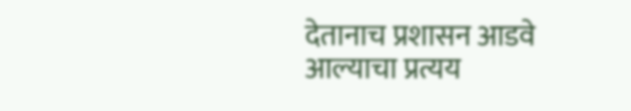देतानाच प्रशासन आडवे आल्याचा प्रत्यय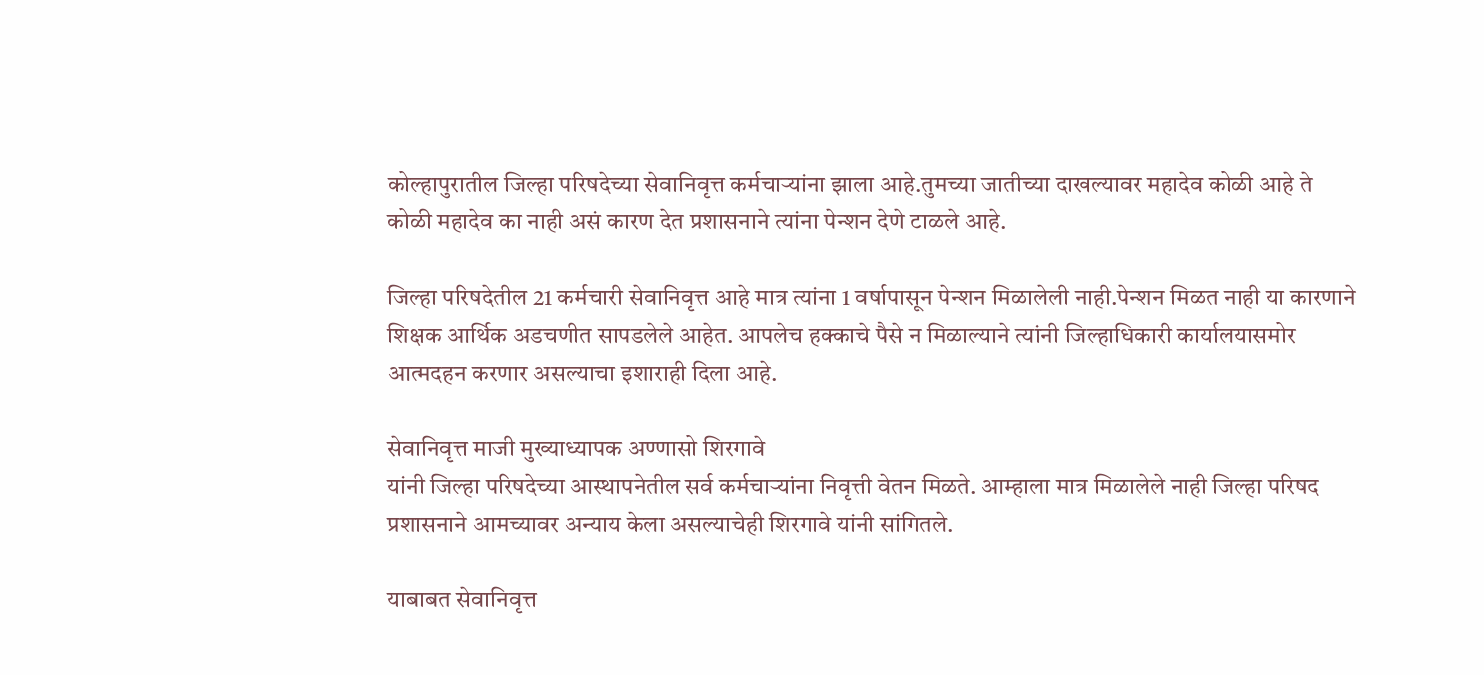कोल्हापुरातील जिल्हा परिषदेच्या सेवानिवृत्त कर्मचाऱ्यांना झाला आहे.तुमच्या जातीच्या दाखल्यावर महादेव कोळी आहे ते कोळी महादेव का नाही असं कारण देत प्रशासनाने त्यांना पेन्शन देणे टाळले आहे.

जिल्हा परिषदेतील 21 कर्मचारी सेवानिवृत्त आहे मात्र त्यांना 1 वर्षापासून पेन्शन मिळालेली नाही.पेन्शन मिळत नाही या कारणाने शिक्षक आर्थिक अडचणीत सापडलेले आहेत. आपलेच हक्काचे पैसे न मिळाल्याने त्यांनी जिल्हाधिकारी कार्यालयासमोर आत्मदहन करणार असल्याचा इशाराही दिला आहे.

सेवानिवृत्त माजी मुख्याध्यापक अण्णासो शिरगावे
यांनी जिल्हा परिषदेच्या आस्थापनेतील सर्व कर्मचाऱ्यांना निवृत्ती वेतन मिळते. आम्हाला मात्र मिळालेले नाही जिल्हा परिषद प्रशासनाने आमच्यावर अन्याय केला असल्याचेही शिरगावे यांनी सांगितले.

याबाबत सेवानिवृत्त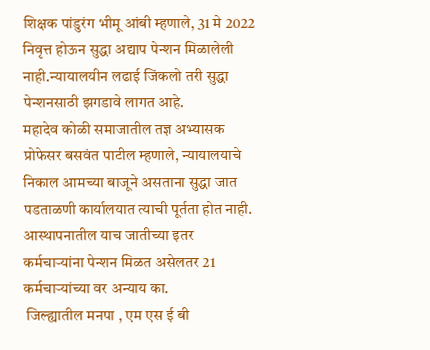शिक्षक पांडुरंग भीमू आंबी म्हणाले, 31 मे 2022 निवृत्त होऊन सुद्धा अद्याप पेन्शन मिळालेली नाही.न्यायालयीन लढाई जिंकलो तरी सुद्धा पेन्शनसाठी झगडावे लागत आहे.
महादेव कोळी समाजातील तज्ञ अभ्यासक प्रोफेसर बसवंत पाटील म्हणाले, न्यायालयाचे निकाल आमच्या बाजूने असताना सुद्धा जात पडताळणी कार्यालयात त्याची पूर्तता होत नाही. आस्थापनातील याच जातीच्या इतर कर्मचाऱ्यांना पेन्शन मिळत असेलतर 21 कर्मचाऱ्यांच्या वर अन्याय का.
 जिल्ह्यातील मनपा , एम एस ई बी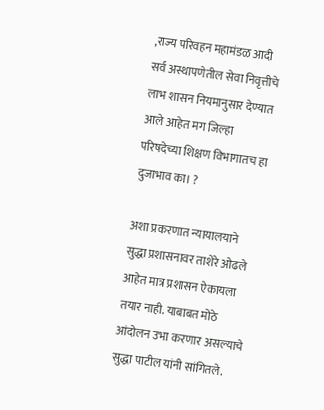,राज्य परिवहन महामंडळ आदी सर्व अस्थापणेतील सेवा निवृत्तीचे लाभ शासन नियमानुसार देण्यात आले आहेत मग जिल्हा परिषदेच्या शिक्षण विभागातच हा दुजाभाव का। ?

अशा प्रकरणात न्यायालयाने सुद्धा प्रशासनावर ताशेरे ओढले आहेत मात्र प्रशासन ऐकायला तयार नाही. याबाबत मोठे आंदोलन उभा करणार असल्याचे सुद्धा पाटील यांनी सांगितले.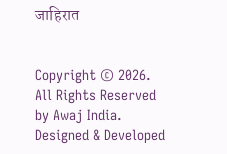जाहिरात


Copyright © 2026. All Rights Reserved by Awaj India.
Designed & Developed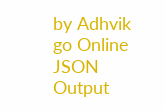by Adhvik go Online
JSON Output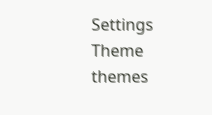Settings
Theme
themes